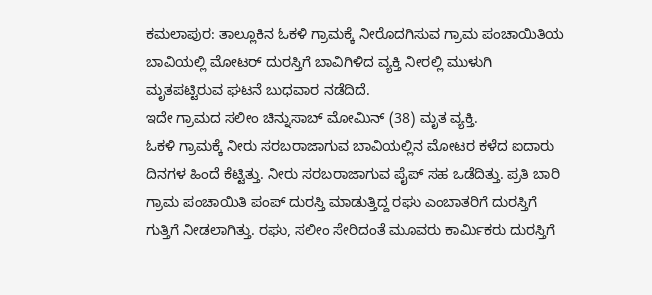ಕಮಲಾಪುರ: ತಾಲ್ಲೂಕಿನ ಓಕಳಿ ಗ್ರಾಮಕ್ಕೆ ನೀರೊದಗಿಸುವ ಗ್ರಾಮ ಪಂಚಾಯಿತಿಯ ಬಾವಿಯಲ್ಲಿ ಮೋಟರ್ ದುರಸ್ತಿಗೆ ಬಾವಿಗಿಳಿದ ವ್ಯಕ್ತಿ ನೀರಲ್ಲಿ ಮುಳುಗಿ ಮೃತಪಟ್ಟಿರುವ ಘಟನೆ ಬುಧವಾರ ನಡೆದಿದೆ.
ಇದೇ ಗ್ರಾಮದ ಸಲೀಂ ಚಿನ್ನುಸಾಬ್ ಮೋಮಿನ್ (38) ಮೃತ ವ್ಯಕ್ತಿ.
ಓಕಳಿ ಗ್ರಾಮಕ್ಕೆ ನೀರು ಸರಬರಾಜಾಗುವ ಬಾವಿಯಲ್ಲಿನ ಮೋಟರ ಕಳೆದ ಐದಾರು ದಿನಗಳ ಹಿಂದೆ ಕೆಟ್ಟಿತ್ತು. ನೀರು ಸರಬರಾಜಾಗುವ ಪೈಪ್ ಸಹ ಒಡೆದಿತ್ತು. ಪ್ರತಿ ಬಾರಿ ಗ್ರಾಮ ಪಂಚಾಯಿತಿ ಪಂಪ್ ದುರಸ್ತಿ ಮಾಡುತ್ತಿದ್ದ ರಘು ಎಂಬಾತರಿಗೆ ದುರಸ್ತಿಗೆ ಗುತ್ತಿಗೆ ನೀಡಲಾಗಿತ್ತು. ರಘು, ಸಲೀಂ ಸೇರಿದಂತೆ ಮೂವರು ಕಾರ್ಮಿಕರು ದುರಸ್ತಿಗೆ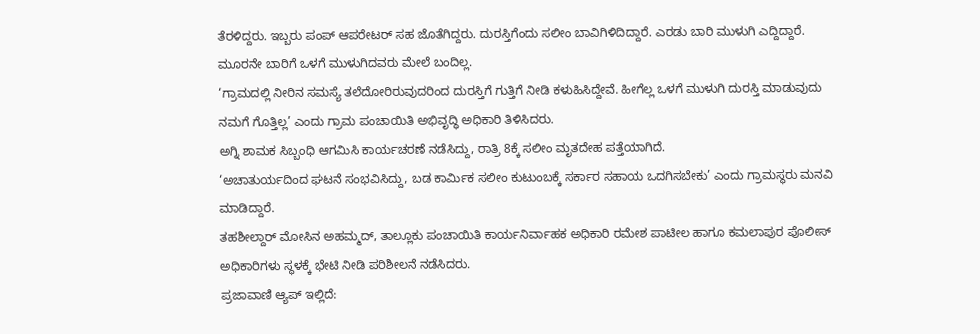ತೆರಳಿದ್ದರು. ಇಬ್ಬರು ಪಂಪ್ ಆಪರೇಟರ್ ಸಹ ಜೊತೆಗಿದ್ದರು. ದುರಸ್ತಿಗೆಂದು ಸಲೀಂ ಬಾವಿಗಿಳಿದಿದ್ದಾರೆ. ಎರಡು ಬಾರಿ ಮುಳುಗಿ ಎದ್ದಿದ್ದಾರೆ. ಮೂರನೇ ಬಾರಿಗೆ ಒಳಗೆ ಮುಳುಗಿದವರು ಮೇಲೆ ಬಂದಿಲ್ಲ.
‘ಗ್ರಾಮದಲ್ಲಿ ನೀರಿನ ಸಮಸ್ಯೆ ತಲೆದೋರಿರುವುದರಿಂದ ದುರಸ್ತಿಗೆ ಗುತ್ತಿಗೆ ನೀಡಿ ಕಳುಹಿಸಿದ್ದೇವೆ. ಹೀಗೆಲ್ಲ ಒಳಗೆ ಮುಳುಗಿ ದುರಸ್ತಿ ಮಾಡುವುದು ನಮಗೆ ಗೊತ್ತಿಲ್ಲ’ ಎಂದು ಗ್ರಾಮ ಪಂಚಾಯಿತಿ ಅಭಿವೃದ್ಧಿ ಅಧಿಕಾರಿ ತಿಳಿಸಿದರು.
ಅಗ್ನಿ ಶಾಮಕ ಸಿಬ್ಬಂಧಿ ಆಗಮಿಸಿ ಕಾರ್ಯಚರಣೆ ನಡೆಸಿದ್ದು, ರಾತ್ರಿ 8ಕ್ಕೆ ಸಲೀಂ ಮೃತದೇಹ ಪತ್ತೆಯಾಗಿದೆ.
‘ಅಚಾತುರ್ಯದಿಂದ ಘಟನೆ ಸಂಭವಿಸಿದ್ದು, ಬಡ ಕಾರ್ಮಿಕ ಸಲೀಂ ಕುಟುಂಬಕ್ಕೆ ಸರ್ಕಾರ ಸಹಾಯ ಒದಗಿಸಬೇಕು’ ಎಂದು ಗ್ರಾಮಸ್ಥರು ಮನವಿ ಮಾಡಿದ್ದಾರೆ.
ತಹಶೀಲ್ದಾರ್ ಮೋಸಿನ ಅಹಮ್ಮದ್, ತಾಲ್ಲೂಕು ಪಂಚಾಯಿತಿ ಕಾರ್ಯನಿರ್ವಾಹಕ ಅಧಿಕಾರಿ ರಮೇಶ ಪಾಟೀಲ ಹಾಗೂ ಕಮಲಾಪುರ ಪೊಲೀಸ್ ಅಧಿಕಾರಿಗಳು ಸ್ಥಳಕ್ಕೆ ಭೇಟಿ ನೀಡಿ ಪರಿಶೀಲನೆ ನಡೆಸಿದರು.
ಪ್ರಜಾವಾಣಿ ಆ್ಯಪ್ ಇಲ್ಲಿದೆ: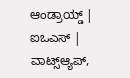ಆಂಡ್ರಾಯ್ಡ್ | ಐಒಎಸ್ | ವಾಟ್ಸ್ಆ್ಯಪ್,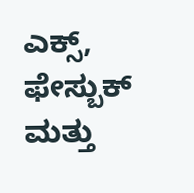ಎಕ್ಸ್, ಫೇಸ್ಬುಕ್ ಮತ್ತು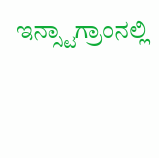ಇನ್ಸ್ಟಾಗ್ರಾಂನಲ್ಲಿ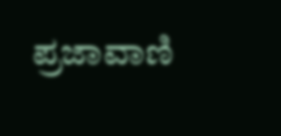ಪ್ರಜಾವಾಣಿ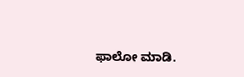ಫಾಲೋ ಮಾಡಿ.